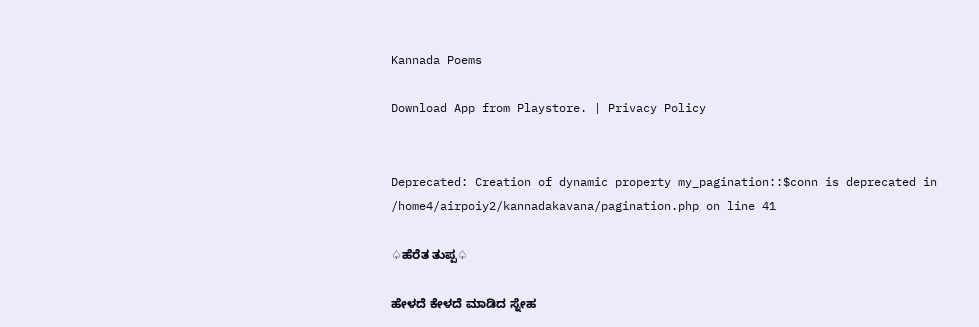Kannada Poems

Download App from Playstore. | Privacy Policy


Deprecated: Creation of dynamic property my_pagination::$conn is deprecated in /home4/airpoiy2/kannadakavana/pagination.php on line 41

♤ಹೆರೆತ ತುಪ್ಪ♤

ಹೇಳದೆ ಕೇಳದೆ ಮಾಡಿದ ಸ್ನೇಹ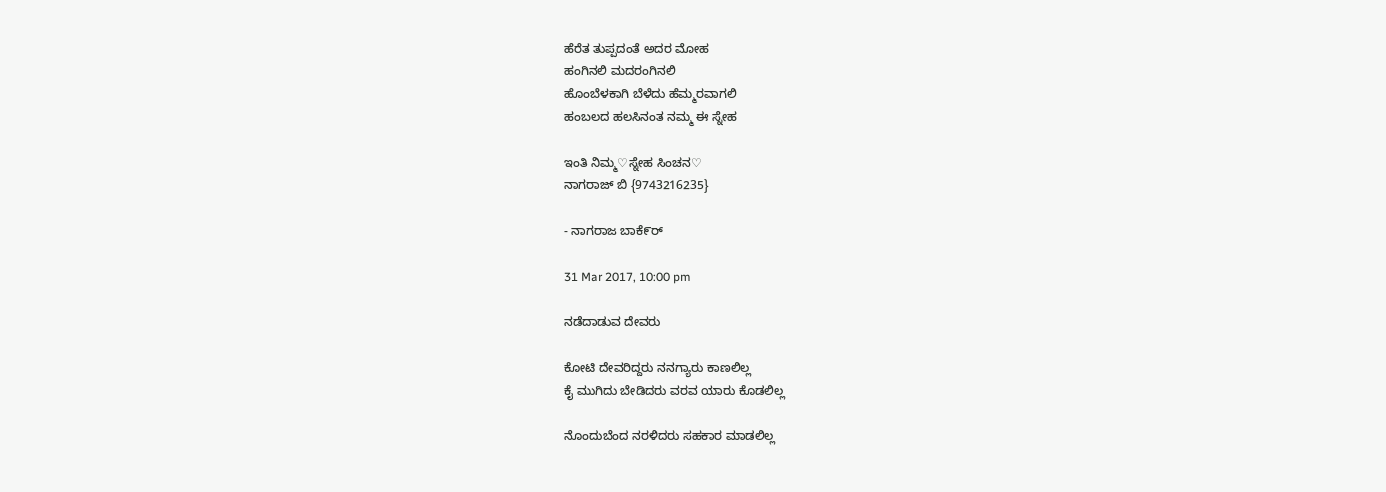ಹೆರೆತ ತುಪ್ಪದಂತೆ ಅದರ ಮೋಹ
ಹಂಗಿನಲಿ ಮದರಂಗಿನಲಿ
ಹೊಂಬೆಳಕಾಗಿ ಬೆಳೆದು ಹೆಮ್ಮರವಾಗಲಿ
ಹಂಬಲದ ಹಲಸಿನಂತ ನಮ್ಮ ಈ ಸ್ನೇಹ

ಇಂತಿ ನಿಮ್ಮ♡ಸ್ನೇಹ ಸಿಂಚನ♡
ನಾಗರಾಜ್ ಬಿ {9743216235}

- ನಾಗರಾಜ ಬಾಕೆ೯ರ್

31 Mar 2017, 10:00 pm

ನಡೆದಾಡುವ ದೇವರು

ಕೋಟಿ ದೇವರಿದ್ದರು ನನಗ್ಯಾರು ಕಾಣಲಿಲ್ಲ
ಕೈ ಮುಗಿದು ಬೇಡಿದರು ವರವ ಯಾರು ಕೊಡಲಿಲ್ಲ

ನೊಂದುಬೆಂದ ನರಳಿದರು ಸಹಕಾರ ಮಾಡಲಿಲ್ಲ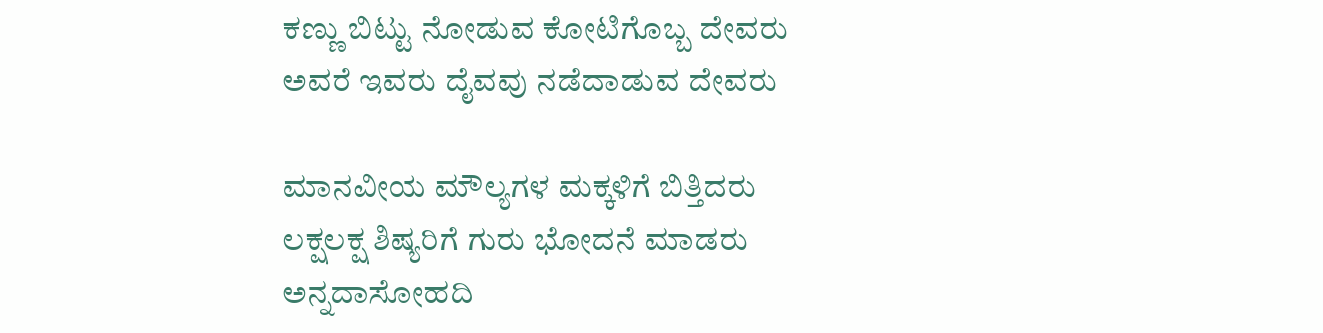ಕಣ್ಣು ಬಿಟ್ಟು ನೋಡುವ ಕೋಟಿಗೊಬ್ಬ ದೇವರು
ಅವರೆ ಇವರು ದೈವವು ನಡೆದಾಡುವ ದೇವರು

ಮಾನವೀಯ ಮೌಲ್ಯಗಳ ಮಕ್ಕಳಿಗೆ ಬಿತ್ತಿದರು
ಲಕ್ಷಲಕ್ಷ ಶಿಷ್ಯರಿಗೆ ಗುರು ಭೋದನೆ ಮಾಡರು
ಅನ್ನದಾಸೋಹದಿ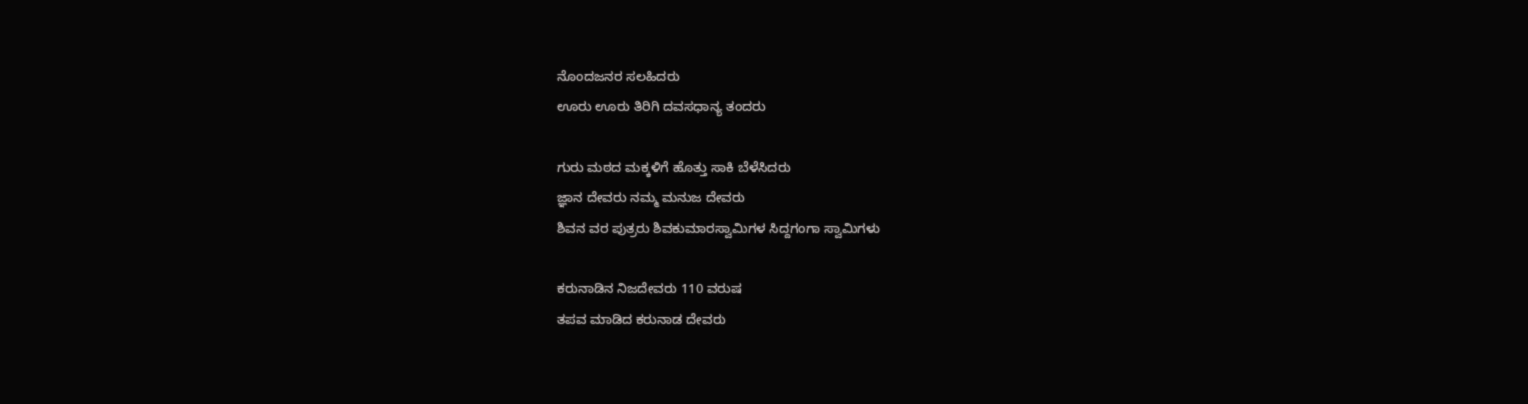ನೊಂದಜನರ ಸಲಹಿದರು
ಊರು ಊರು ತಿರಿಗಿ ದವಸಧಾನ್ಯ ತಂದರು

ಗುರು ಮಠದ ಮಕ್ಕಳಿಗೆ ಹೊತ್ತು ಸಾಕಿ ಬೆಳೆಸಿದರು
ಜ್ಞಾನ ದೇವರು ನಮ್ಮ ಮನುಜ ದೇವರು
ಶಿವನ ವರ ಪುತ್ರರು ಶಿವಕುಮಾರಸ್ವಾಮಿಗಳ ಸಿದ್ದಗಂಗಾ ಸ್ವಾಮಿಗಳು

ಕರುನಾಡಿನ ನಿಜದೇವರು 110 ವರುಷ
ತಪವ ಮಾಡಿದ ಕರುನಾಡ ದೇವರು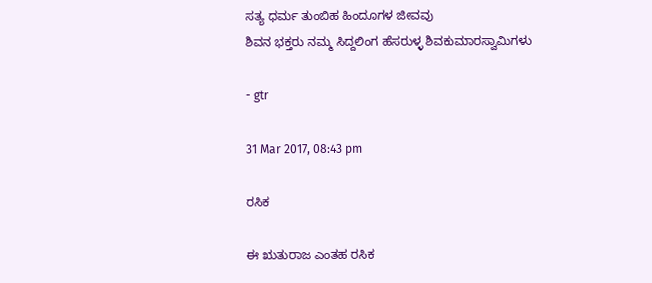ಸತ್ಯ ಧರ್ಮ ತುಂಬಿಹ ಹಿಂದೂಗಳ ಜೀವವು
ಶಿವನ ಭಕ್ತರು ನಮ್ಮ ಸಿದ್ದಲಿಂಗ ಹೆಸರುಳ್ಳ ಶಿವಕುಮಾರಸ್ವಾಮಿಗಳು

- gtr

31 Mar 2017, 08:43 pm

ರಸಿಕ

ಈ ಋತುರಾಜ ಎಂತಹ ರಸಿಕ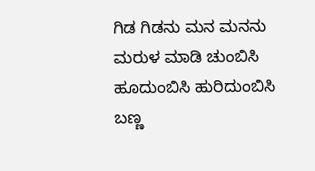ಗಿಡ ಗಿಡನು ಮನ ಮನನು
ಮರುಳ ಮಾಡಿ ಚುಂಬಿಸಿ
ಹೂದುಂಬಿಸಿ ಹುರಿದುಂಬಿಸಿ
ಬಣ್ಣ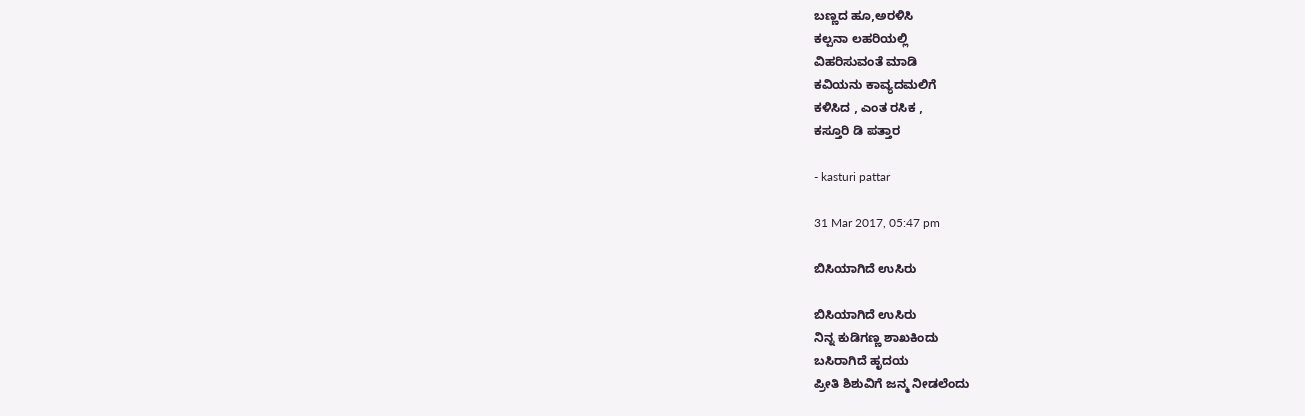ಬಣ್ಣದ ಹೂ,ಅರಳಿಸಿ
ಕಲ್ಪನಾ ಲಹರಿಯಲ್ಲಿ
ವಿಹರಿಸುವಂತೆ ಮಾಡಿ
ಕವಿಯನು ಕಾವ್ಯದಮಲಿಗೆ
ಕಳಿಸಿದ , ಎಂತ ರಸಿಕ ,
ಕಸ್ತೂರಿ ಡಿ ಪತ್ತಾರ

- kasturi pattar

31 Mar 2017, 05:47 pm

ಬಿಸಿಯಾಗಿದೆ ಉಸಿರು

ಬಿಸಿಯಾಗಿದೆ ಉಸಿರು
ನಿನ್ನ ಕುಡಿಗಣ್ಣ ಶಾಖಕಿಂದು
ಬಸಿರಾಗಿದೆ ಹೃದಯ
ಪ್ರೀತಿ ಶಿಶುವಿಗೆ ಜನ್ಮ ನೀಡಲೆಂದು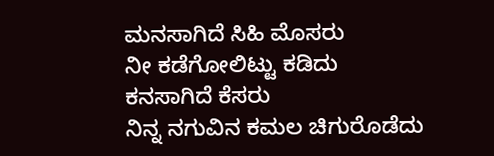ಮನಸಾಗಿದೆ ಸಿಹಿ ಮೊಸರು
ನೀ ಕಡೆಗೋಲಿಟ್ಟು ಕಡಿದು
ಕನಸಾಗಿದೆ ಕೆಸರು
ನಿನ್ನ ನಗುವಿನ ಕಮಲ ಚಿಗುರೊಡೆದು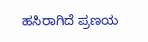ಹಸಿರಾಗಿದೆ ಪ್ರಣಯ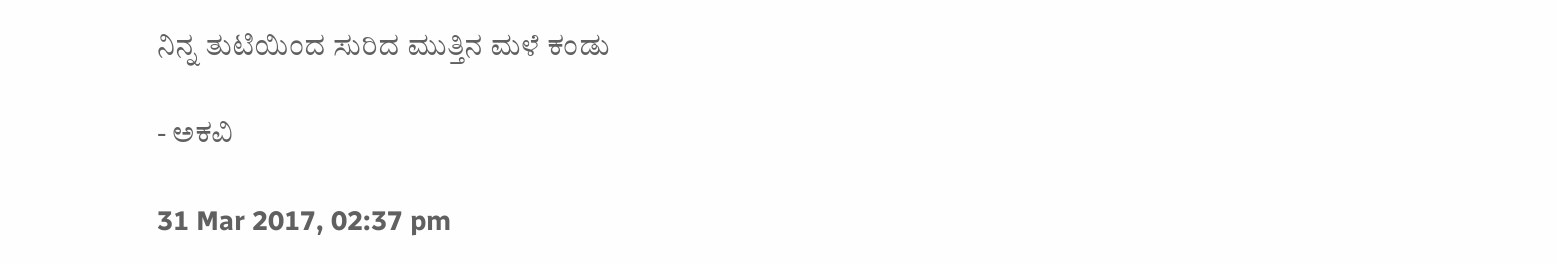ನಿನ್ನ ತುಟಿಯಿಂದ ಸುರಿದ ಮುತ್ತಿನ ಮಳೆ ಕಂಡು

- ಅಕವಿ

31 Mar 2017, 02:37 pm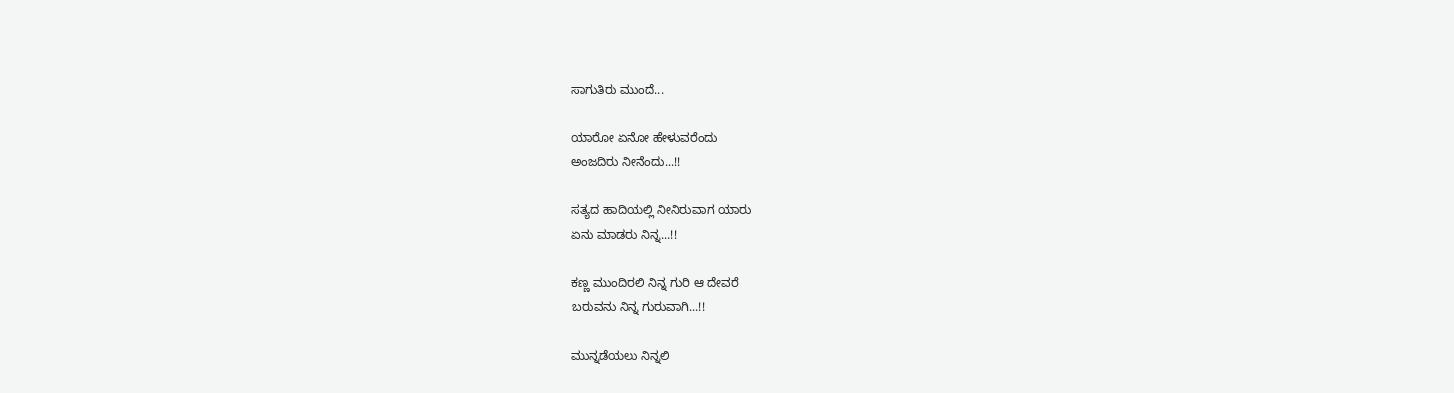ಸಾಗುತಿರು ಮುಂದೆ...

ಯಾರೋ ಏನೋ ಹೇಳುವರೆಂದು
ಅಂಜದಿರು ನೀನೆಂದು...!!

ಸತ್ಯದ ಹಾದಿಯಲ್ಲಿ ನೀನಿರುವಾಗ ಯಾರು
ಏನು ಮಾಡರು ನಿನ್ನ...!!

ಕಣ್ಣ ಮುಂದಿರಲಿ ನಿನ್ನ ಗುರಿ ಆ ದೇವರೆ
ಬರುವನು ನಿನ್ನ ಗುರುವಾಗಿ...!!

ಮುನ್ನಡೆಯಲು ನಿನ್ನಲಿ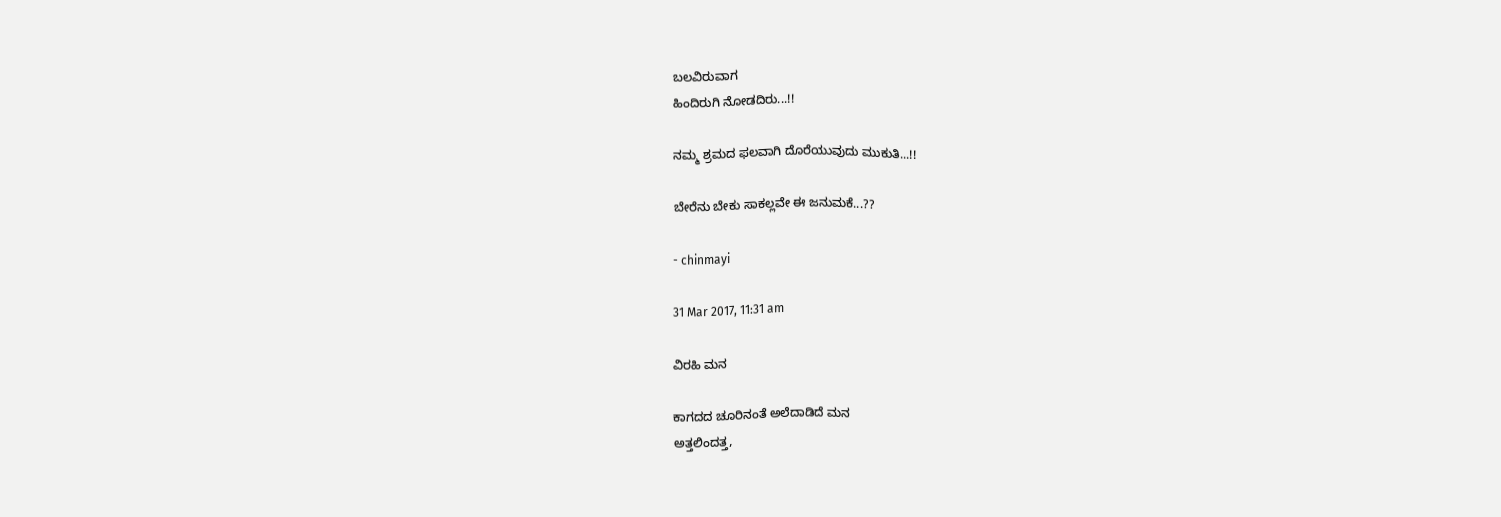ಬಲವಿರುವಾಗ
ಹಿಂದಿರುಗಿ ನೋಡದಿರು...!!

ನಮ್ಮ ಶ್ರಮದ ಫಲವಾಗಿ ದೊರೆಯುವುದು ಮುಕುತಿ...!!

ಬೇರೆನು ಬೇಕು ಸಾಕಲ್ಲವೇ ಈ ಜನುಮಕೆ...??

- chinmayi

31 Mar 2017, 11:31 am

ವಿರಹಿ ಮನ

ಕಾಗದದ ಚೂರಿನಂತೆ ಅಲೆದಾಡಿದೆ ಮನ
ಅತ್ತಲಿಂದತ್ತ,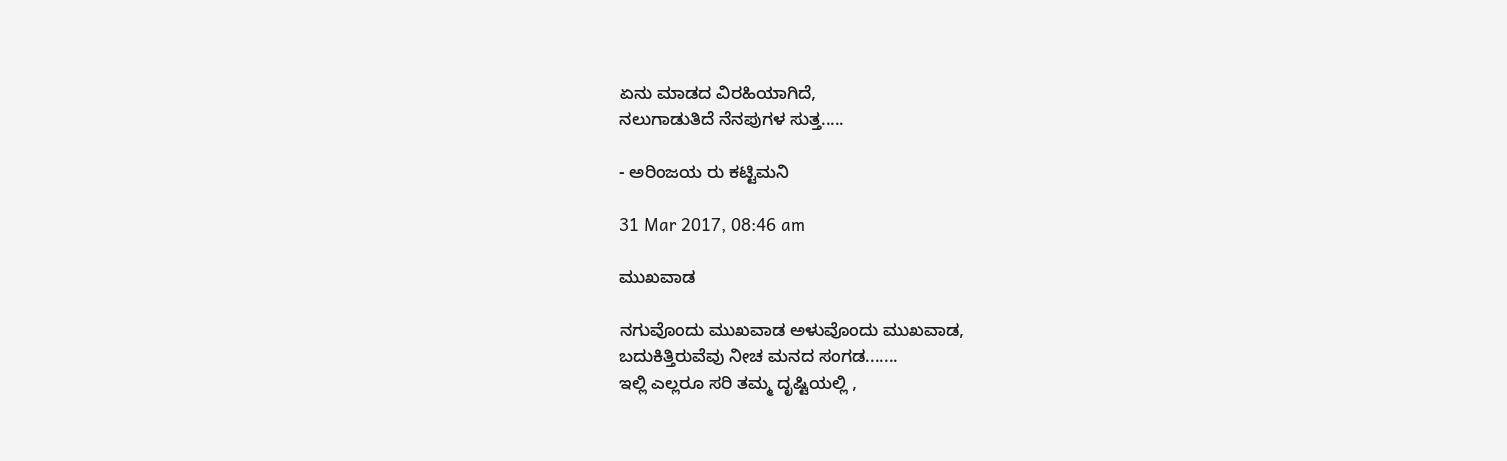ಏನು ಮಾಡದ ವಿರಹಿಯಾಗಿದೆ,
ನಲುಗಾಡುತಿದೆ ನೆನಪುಗಳ ಸುತ್ತ.....

- ಅರಿಂಜಯ ರು ಕಟ್ಟಿಮನಿ

31 Mar 2017, 08:46 am

ಮುಖವಾಡ

ನಗುವೊಂದು ಮುಖವಾಡ ಅಳುವೊಂದು ಮುಖವಾಡ,
ಬದುಕಿತ್ತಿರುವೆವು ನೀಚ ಮನದ ಸಂಗಡ.......
ಇಲ್ಲಿ ಎಲ್ಲರೂ ಸರಿ ತಮ್ಮ ದೃಷ್ಟಿಯಲ್ಲಿ ,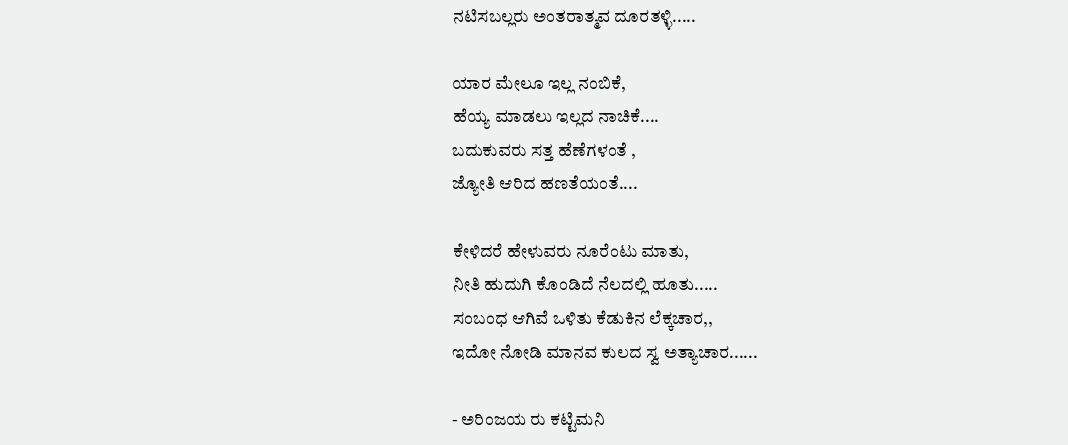ನಟಿಸಬಲ್ಲರು ಅಂತರಾತ್ಮವ ದೂರತಳ್ಳಿ.....

ಯಾರ ಮೇಲೂ ಇಲ್ಲ ನಂಬಿಕೆ,
ಹೆಯ್ಯ ಮಾಡಲು ಇಲ್ಲದ ನಾಚಿಕೆ....
ಬದುಕುವರು ಸತ್ತ ಹೆಣೆಗಳಂತೆ ,
ಜ್ಯೋತಿ ಆರಿದ ಹಣತೆಯಂತೆ....

ಕೇಳಿದರೆ ಹೇಳುವರು ನೂರೆಂಟು ಮಾತು,
ನೀತಿ ಹುದುಗಿ ಕೊಂಡಿದೆ ನೆಲದಲ್ಲಿ ಹೂತು.....
ಸಂಬಂಧ ಆಗಿವೆ ಒಳಿತು ಕೆಡುಕಿನ ಲೆಕ್ಕಚಾರ,,
ಇದೋ ನೋಡಿ ಮಾನವ ಕುಲದ ಸ್ವ ಅತ್ಯಾಚಾರ......

- ಅರಿಂಜಯ ರು ಕಟ್ಟಿಮನಿ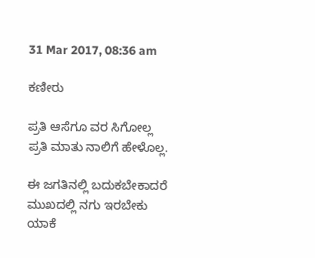31 Mar 2017, 08:36 am

ಕಣೀರು

ಪ್ರತಿ ಆಸೆಗೂ ವರ ಸಿಗೋಲ್ಲ ಪ್ರತಿ ಮಾತು ನಾಲಿಗೆ ಹೇಳೊಲ್ಲ.

ಈ ಜಗತಿನಲ್ಲಿ ಬದುಕಬೇಕಾದರೆ ಮುಖದಲ್ಲಿ ನಗು ಇರಬೇಕು
ಯಾಕೆ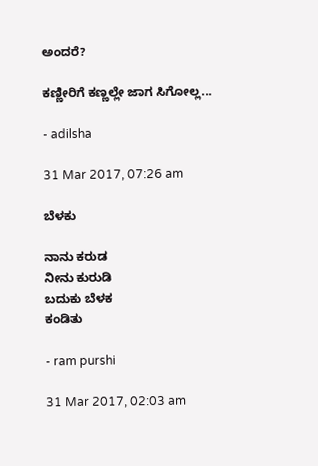ಅಂದರೆ?

ಕಣ್ಣೀರಿಗೆ ಕಣ್ಣಲ್ಲೇ ಜಾಗ ಸಿಗೋಲ್ಲ...

- adilsha

31 Mar 2017, 07:26 am

ಬೆಳಕು

ನಾನು ಕರುಡ
ನೀನು ಕುರುಡಿ
ಬದುಕು ಬೆಳಕ
ಕಂಡಿತು

- ram purshi

31 Mar 2017, 02:03 am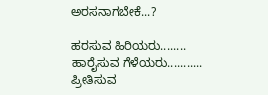ಅರಸನಾಗಬೇಕೆ...?

ಹರಸುವ ಹಿರಿಯರು........
ಹಾರೈಸುವ ಗೆಳೆಯರು...........
ಪ್ರೀತಿಸುವ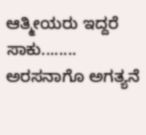ಆತ್ಮೀಯರು ಇದ್ದರೆ ಸಾಕು........
ಅರಸನಾಗೊ ಅಗತ್ಯನೆ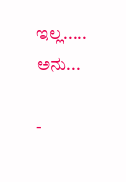ಇಲ್ಲ.....
ಅನು...

-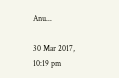Anu...

30 Mar 2017, 10:19 pm